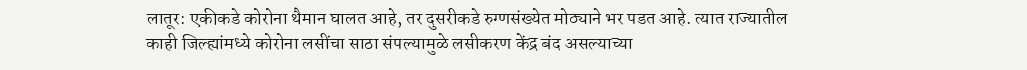लातूर: एकीकडे कोरोना थैमान घालत आहे, तर दुसरीकडे रुग्णसंख्येत मोठ्याने भर पडत आहे. त्यात राज्यातील काही जिल्ह्यांमध्ये कोरोना लसींचा साठा संपल्यामुळे लसीकरण केंद्र बंद असल्याच्या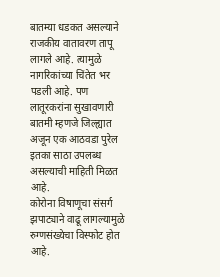बातम्या धडकत असल्याने राजकीय वातावरण तापू लागले आहे. त्यामुळे नागरिकांच्या चिंतेत भर पडली आहे. पण लातूरकरांना सुखावणारी बातमी म्हणजे जिल्ह्यात अजून एक आठवडा पुरेल इतका साठा उपलब्ध असल्याची माहिती मिळत आहे.
कोरोना विषाणूचा संसर्ग झपाट्याने वाढू लागल्यामुळे रुग्णसंख्येचा विस्फोट होत आहे.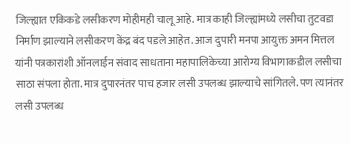जिल्ह्यात एकिकडे लसीकरण मोहीमही चालू आहे. मात्र काही जिल्ह्यांमध्ये लसीचा तुटवडा निर्माण झाल्याने लसीकरण केंद्र बंद पडले आहेत. आज दुपारी मनपा आयुक्त अमन मित्तल यांनी पत्रकारांशी ऑनलाईन संवाद साधताना महापालिकेच्या आरोग्य विभागाकडील लसीचा साठा संपला होता. मात्र दुपारनंतर पाच हजार लसी उपलब्ध झाल्याचे सांगितले. पण त्यानंतर लसी उपलब्ध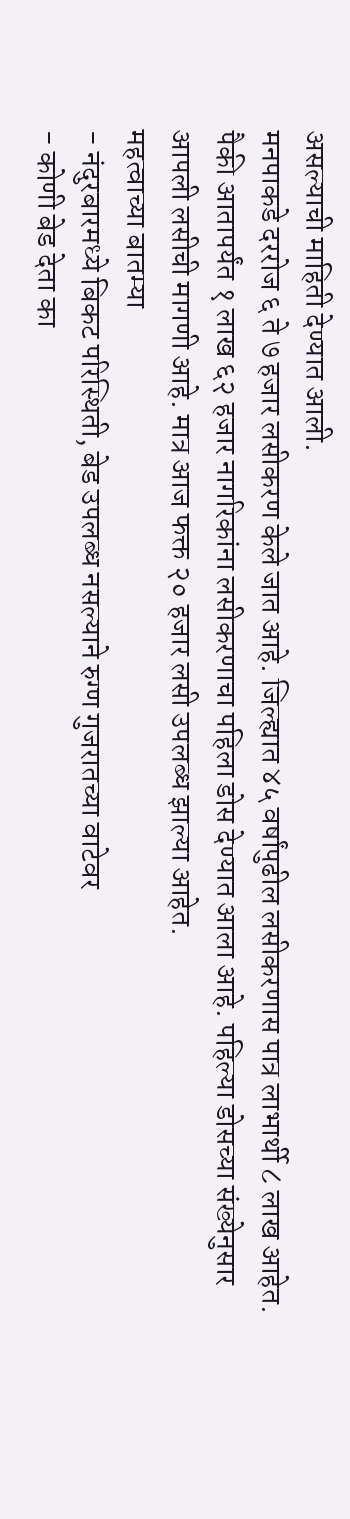असल्याची माहिती देण्यात आली.
मनपाकडे दररोज ६ ते ७ हजार लसीकरण केले जात आहे. जिल्ह्यात ४५ वर्षांपुढील लसीकरणास पात्र लाभार्थी ८ लाख आहेत. पैकी आतापर्यंत १ लाख ६२ हजार नागरिकांना लसीकरणाचा पहिला डोस देण्यात आला आहे. पहिल्या डोसच्या संख्येनुसार आपली लसीची मागणी आहे. मात्र आज फक्त २० हजार लसी उपलब्ध झाल्या आहेत.
महत्वाच्या बातम्या
- नंदुरबारमध्ये बिकट परिस्थिती, बेड उपलब्ध नसल्याने रुग्ण गुजरातच्या वाटेवर
- कोणी बेड देता का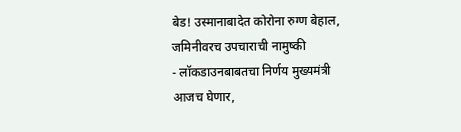बेड! उस्मानाबादेत कोरोना रुग्ण बेहाल, जमिनीवरच उपचाराची नामुष्की
- लॉकडाउनबाबतचा निर्णय मुख्यमंत्री आजच घेणार,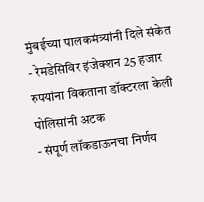मुंबईच्या पालकमंत्र्यांनी दिले संकेत
- रेमडेसिविर इंजेक्शन 25 हजार रुपयांना विकताना डॉक्टरला केली पोलिसांनी अटक
- संपूर्ण लॉकडाऊनचा निर्णय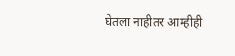घेतला नाहीतर आम्हीही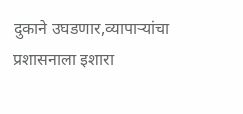दुकाने उघडणार,व्यापाऱ्यांचा प्रशासनाला इशारा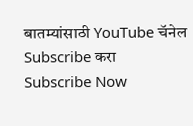बातम्यांसाठी YouTube चॅनेल Subscribe करा
Subscribe Now